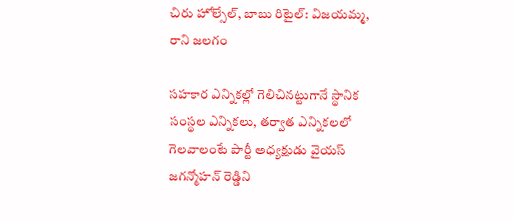చిరు హోల్సేల్, బాబు రిటైల్: విజయమ్మ, రాని జలగం

సహకార ఎన్నికల్లో గెలిచినట్టుగానే స్థానిక సంస్థల ఎన్నికలు, తర్వాత ఎన్నికలలో గెలవాలంటే పార్టీ అధ్యక్షుడు వైయస్ జగన్మోహన్ రెడ్డిని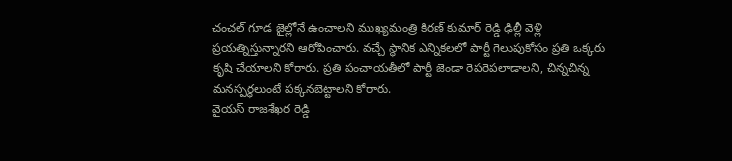చంచల్ గూడ జైల్లోనే ఉంచాలని ముఖ్యమంత్రి కిరణ్ కుమార్ రెడ్డి ఢిల్లీ వెళ్లి ప్రయత్నిస్తున్నారని ఆరోపించారు. వచ్చే స్థానిక ఎన్నికలలో పార్టీ గెలుపుకోసం ప్రతి ఒక్కరు కృషి చేయాలని కోరారు. ప్రతి పంచాయతీలో పార్టీ జెండా రెపరెపలాడాలని, చిన్నచిన్న మనస్పర్ధలుంటే పక్కనబెట్టాలని కోరారు.
వైయస్ రాజశేఖర రెడ్డి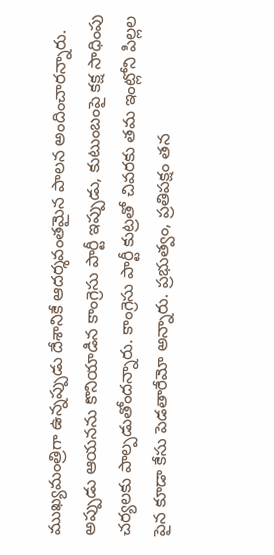ముఖ్యమంత్రిగా ఉన్నప్పుడు దేశానికే ఆదర్శవంతమైన పాలన అందించారన్నారు. అప్పుడు ఆయనను కొనియాడిన కాంగ్రెసు పార్టీ ఇప్పుడు, కుటుంబంపై కక్ష సాధింపు చర్యలకు పాల్పడుతోందన్నారు. కాంగ్రెసు పార్టీ కుట్రతో చివరకు తమ ఇంట్లోని పిల్లల పైన కూడా కేసు పెడతారేమో అన్నారు. ప్రభుత్వం, ప్రతిపక్షం తన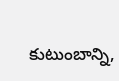కుటుంబాన్ని,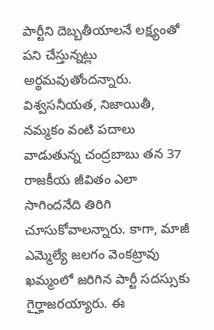పార్టీని దెబ్బతీయాలనే లక్ష్యంతో పని చేస్తున్నట్లు అర్థమవుతోందన్నారు.
విశ్వసనీయత, నిజాయితీ, నమ్మకం వంటి పదాలు వాడుతున్న చంద్రబాబు తన 37 రాజకీయ జీవితం ఎలా సాగిందనేది తిరిగి చూసుకోవాలన్నారు. కాగా, మాజీ ఎమ్మెల్యే జలగం వెంకట్రావు ఖమ్మంలో జరిగిన పార్టీ సదస్సుకు గైర్హాజరయ్యారు. ఈ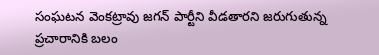సంఘటన వెంకట్రావు జగన్ పార్టీని వీడతారని జరుగుతున్న ప్రచారానికి బలం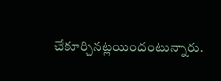చేకూర్చినట్లయిందంటున్నారు.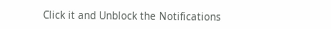Click it and Unblock the Notifications